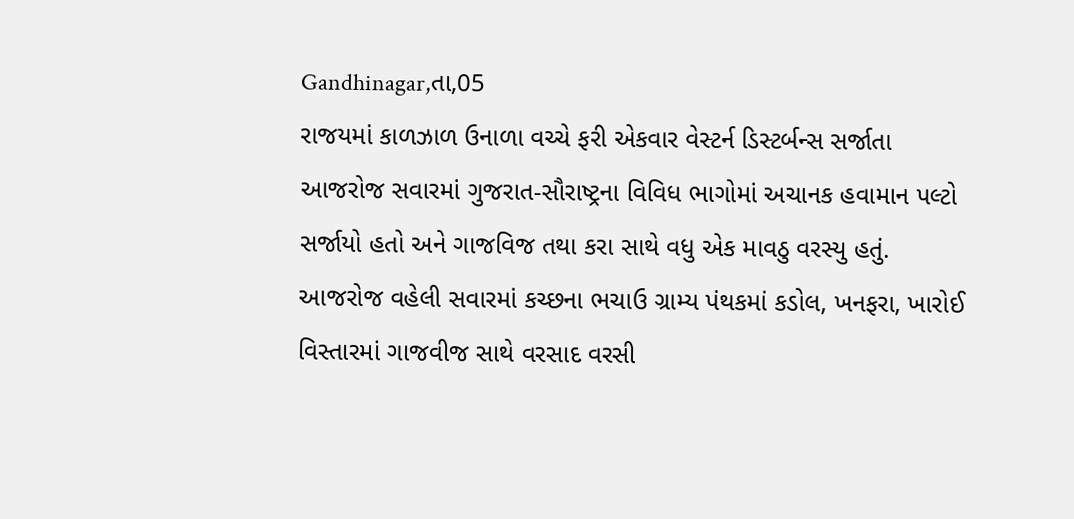Gandhinagar,તા,05
રાજયમાં કાળઝાળ ઉનાળા વચ્ચે ફરી એકવાર વેસ્ટર્ન ડિસ્ટર્બન્સ સર્જાતા આજરોજ સવારમાં ગુજરાત-સૌરાષ્ટ્રના વિવિધ ભાગોમાં અચાનક હવામાન પલ્ટો સર્જાયો હતો અને ગાજવિજ તથા કરા સાથે વધુ એક માવઠુ વરસ્યુ હતું.
આજરોજ વહેલી સવારમાં કચ્છના ભચાઉ ગ્રામ્ય પંથકમાં કડોલ, ખનફરા, ખારોઈ વિસ્તારમાં ગાજવીજ સાથે વરસાદ વરસી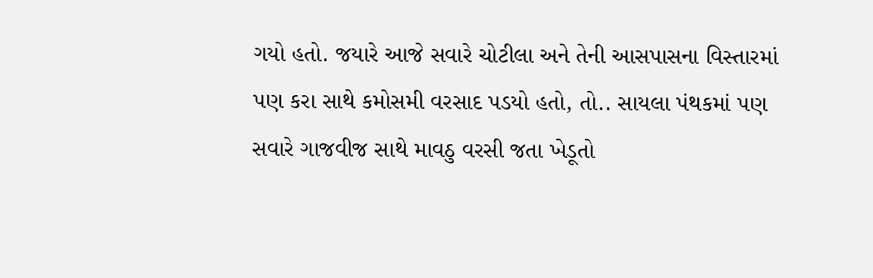ગયો હતો. જયારે આજે સવારે ચોટીલા અને તેની આસપાસના વિસ્તારમાં પણ કરા સાથે કમોસમી વરસાદ પડયો હતો, તો.. સાયલા પંથકમાં પણ સવારે ગાજવીજ સાથે માવઠુ વરસી જતા ખેડૂતો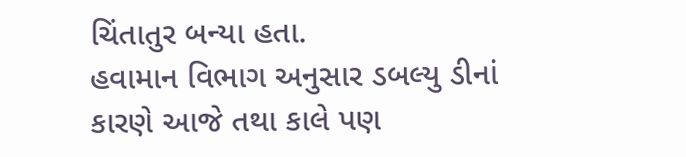ચિંતાતુર બન્યા હતા.
હવામાન વિભાગ અનુસાર ડબલ્યુ ડીનાં કારણે આજે તથા કાલે પણ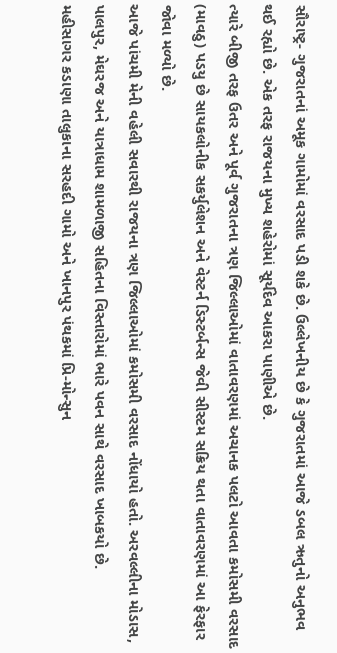સૌરાષ્ટ્ર- ગુજરાતનાં અમૂક ગામોમાં વરસાદ પડી શકે છે. ઉલ્લેખનીય છે કે ગુજરાતમાં આજે ડબલ ઋતુનો અનુભવ થઈ રહ્યો છે. એક તરફ રાજયના મુખ્ય શહેરોમાં સૂર્યદેવ આકરા પાણીએ છે.
ત્યારે બીજી તરફ ઉતર અને પૂર્વ ગુજરાતના ત્રણ જિલ્લાઓમાં વાતાવરણમાં અચાનક પલટો આવતા કમોસમી વરસાદ (માવઠુ) પડયુ છે સાયકલોનીક સકર્યુલેશન અને વેસ્ટર્ન ડિસ્ટર્બન્સ જેવી સીસ્ટમ સક્રિય થતા વાતાવરણમાં આ ફેરફાર જોવા મળ્યો છે.
આજે પાંચમી મેની વહેલી સવારથી રાજયના ત્રણ જિલ્લાઓમાં કમોસમી વરસાદ નોંધાયો હતો. અરવલ્લીના મોડાસ, પાલપુર, મેઘરજ અને યાત્રાધામ શામળાજી સહિતના વિસ્તારોમાં ભારે પવન સાથે વરસાદ ખાબકયો છે.
મહીસાગર કડાણા તાલુકાના સરહદી ગામો અને ખાનપુર પંથકમાં પ્રિ-મોન્સુન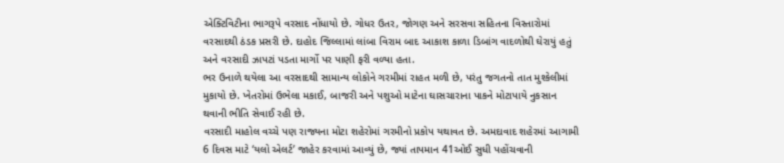એક્ટિવિટીના ભાગરૂપે વરસાદ નોંધાયો છે. ગોધર ઉતર, જોગણ અને સરસવા સહિતના વિસ્તારોમાં વરસાદથી ઠંડક પ્રસરી છે. દાહોદ જિલ્લામાં લાંબા વિરામ બાદ આકાશ કાળા ડિબાંગ વાદળોથી ઘેરાયું હતું અને વરસાદી ઝાપટાં પડતા માર્ગો પર પાણી ફરી વળ્યા હતા.
ભર ઉનાળે થયેલા આ વરસાદથી સામાન્ય લોકોને ગરમીમાં રાહત મળી છે, પરંતુ જગતનો તાત મુશ્કેલીમાં મુકાયો છે. ખેતરોમાં ઉભેલા મકાઈ, બાજરી અને પશુઓ માટેના ઘાસચારાના પાકને મોટાપાયે નુકસાન થવાની ભીતિ સેવાઈ રહી છે.
વરસાદી માહોલ વચ્ચે પણ રાજ્યના મોટા શહેરોમાં ગરમીનો પ્રકોપ યથાવત છે. અમદાવાદ શહેરમાં આગામી 6 દિવસ માટે ‘યલો એલર્ટ’ જાહેર કરવામાં આવ્યું છે, જ્યાં તાપમાન 41ઓઈ સુધી પહોંચવાની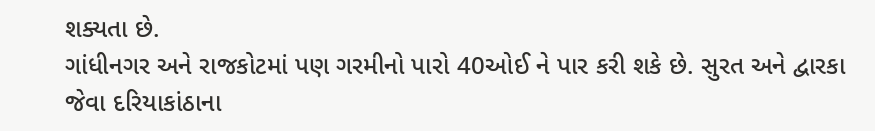શક્યતા છે.
ગાંધીનગર અને રાજકોટમાં પણ ગરમીનો પારો 40ઓઈ ને પાર કરી શકે છે. સુરત અને દ્વારકા જેવા દરિયાકાંઠાના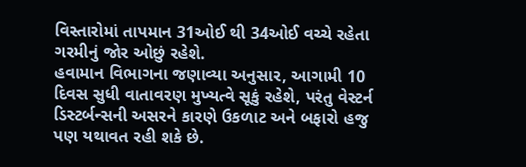વિસ્તારોમાં તાપમાન 31ઓઈ થી 34ઓઈ વચ્ચે રહેતા ગરમીનું જોર ઓછું રહેશે.
હવામાન વિભાગના જણાવ્યા અનુસાર, આગામી 10 દિવસ સુધી વાતાવરણ મુખ્યત્વે સૂકું રહેશે, પરંતુ વેસ્ટર્ન ડિસ્ટર્બન્સની અસરને કારણે ઉકળાટ અને બફારો હજુ પણ યથાવત રહી શકે છે.